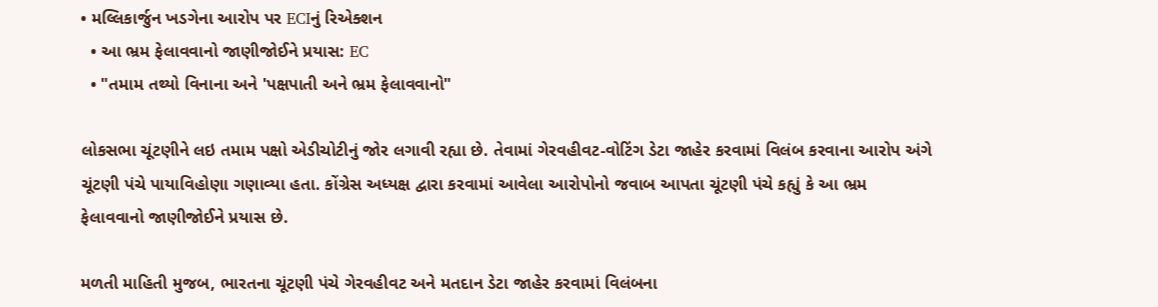• મલ્લિકાર્જુન ખડગેના આરોપ પર ECIનું રિએક્શન
  • આ ભ્રમ ફેલાવવાનો જાણીજોઈને પ્રયાસ: EC
  • "તમામ તથ્યો વિનાના અને 'પક્ષપાતી અને ભ્રમ ફેલાવવાનો"

લોકસભા ચૂંટણીને લઇ તમામ પક્ષો એડીચોટીનું જોર લગાવી રહ્યા છે. તેવામાં ગેરવહીવટ-વોટિંગ ડેટા જાહેર કરવામાં વિલંબ કરવાના આરોપ અંગે ચૂંટણી પંચે પાયાવિહોણા ગણાવ્યા હતા. કોંગ્રેસ અધ્યક્ષ દ્વારા કરવામાં આવેલા આરોપોનો જવાબ આપતા ચૂંટણી પંચે કહ્યું કે આ ભ્રમ ફેલાવવાનો જાણીજોઈને પ્રયાસ છે.

મળતી માહિતી મુજબ, ભારતના ચૂંટણી પંચે ગેરવહીવટ અને મતદાન ડેટા જાહેર કરવામાં વિલંબના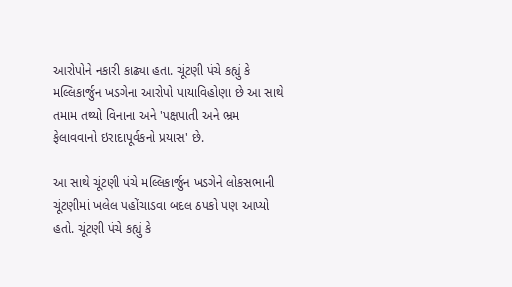આરોપોને નકારી કાઢ્યા હતા. ચૂંટણી પંચે કહ્યું કે મલ્લિકાર્જુન ખડગેના આરોપો પાયાવિહોણા છે આ સાથે તમામ તથ્યો વિનાના અને 'પક્ષપાતી અને ભ્રમ ફેલાવવાનો ઇરાદાપૂર્વકનો પ્રયાસ' છે.

આ સાથે ચૂંટણી પંચે મલ્લિકાર્જુન ખડગેને લોકસભાની ચૂંટણીમાં ખલેલ પહોંચાડવા બદલ ઠપકો પણ આપ્યો હતો. ચૂંટણી પંચે કહ્યું કે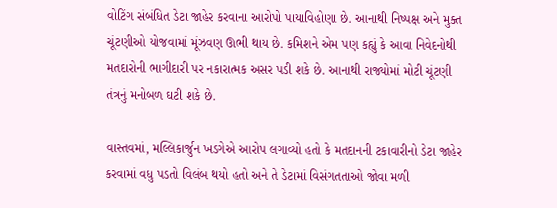વોટિંગ સંબંધિત ડેટા જાહેર કરવાના આરોપો પાયાવિહોણા છે. આનાથી નિષ્પક્ષ અને મુક્ત ચૂંટણીઓ યોજવામાં મૂંઝવણ ઊભી થાય છે. કમિશને એમ પણ કહ્યું કે આવા નિવેદનોથી મતદારોની ભાગીદારી પર નકારાત્મક અસર પડી શકે છે. આનાથી રાજ્યોમાં મોટી ચૂંટણી તંત્રનું મનોબળ ઘટી શકે છે.

વાસ્તવમાં, મલ્લિકાર્જુન ખડગેએ આરોપ લગાવ્યો હતો કે મતદાનની ટકાવારીનો ડેટા જાહેર કરવામાં વધુ પડતો વિલંબ થયો હતો અને તે ડેટામાં વિસંગતતાઓ જોવા મળી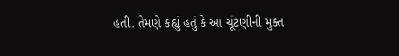હતી. તેમણે કહ્યું હતું કે આ ચૂંટણીની મુક્ત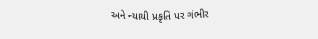અને ન્યાયી પ્રકૃતિ પર ગંભીર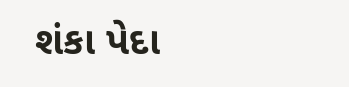શંકા પેદા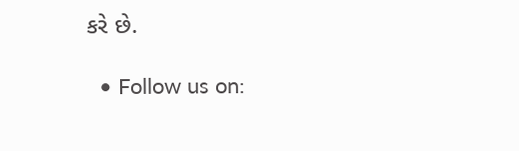કરે છે.

  • Follow us on: